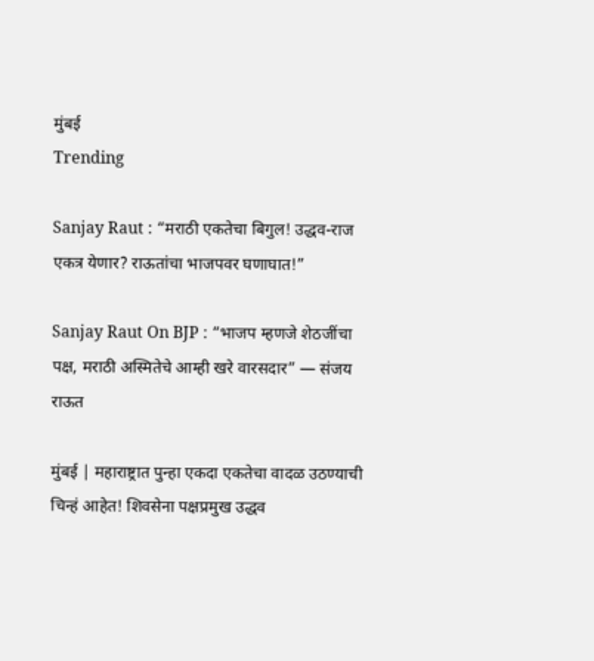मुंबई
Trending

Sanjay Raut : “मराठी एकतेचा बिगुल! उद्धव-राज एकत्र येणार? राऊतांचा भाजपवर घणाघात!”

Sanjay Raut On BJP : “भाजप म्हणजे शेठजींचा पक्ष, मराठी अस्मितेचे आम्ही खरे वारसदार” — संजय राऊत

मुंबई | महाराष्ट्रात पुन्हा एकदा एकतेचा वादळ उठण्याची चिन्हं आहेत! शिवसेना पक्षप्रमुख उद्धव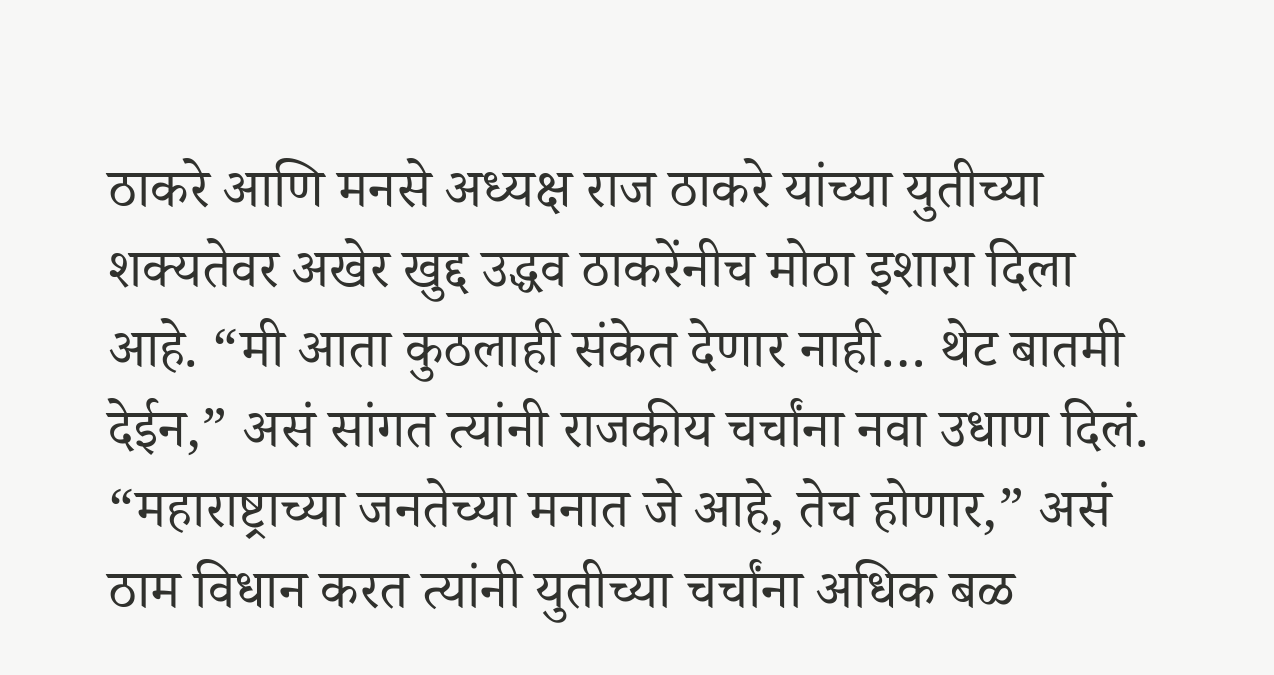ठाकरे आणि मनसे अध्यक्ष राज ठाकरे यांच्या युतीच्या शक्यतेवर अखेर खुद्द उद्धव ठाकरेंनीच मोठा इशारा दिला आहे. “मी आता कुठलाही संकेत देणार नाही… थेट बातमी देईन,” असं सांगत त्यांनी राजकीय चर्चांना नवा उधाण दिलं. “महाराष्ट्राच्या जनतेच्या मनात जे आहे, तेच होणार,” असं ठाम विधान करत त्यांनी युतीच्या चर्चांना अधिक बळ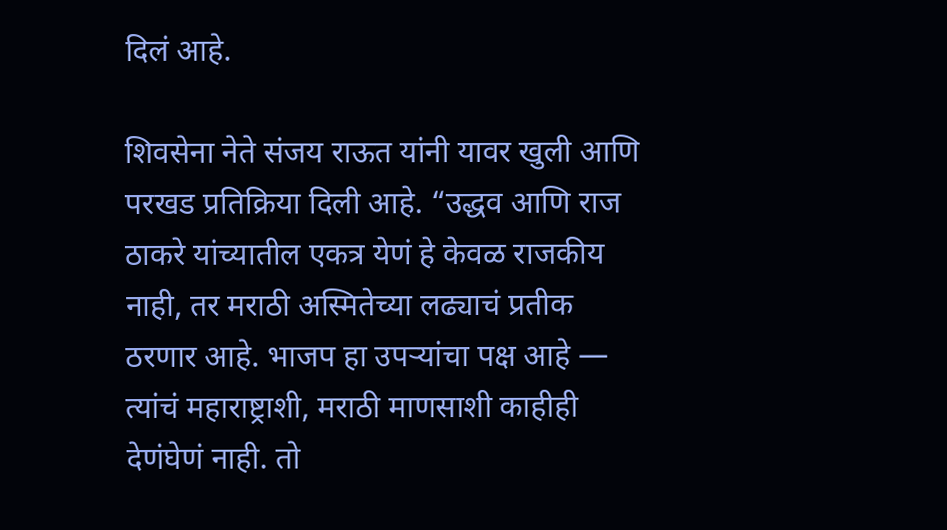दिलं आहे.

शिवसेना नेते संजय राऊत यांनी यावर खुली आणि परखड प्रतिक्रिया दिली आहे. “उद्धव आणि राज ठाकरे यांच्यातील एकत्र येणं हे केवळ राजकीय नाही, तर मराठी अस्मितेच्या लढ्याचं प्रतीक ठरणार आहे. भाजप हा उपऱ्यांचा पक्ष आहे — त्यांचं महाराष्ट्राशी, मराठी माणसाशी काहीही देणंघेणं नाही. तो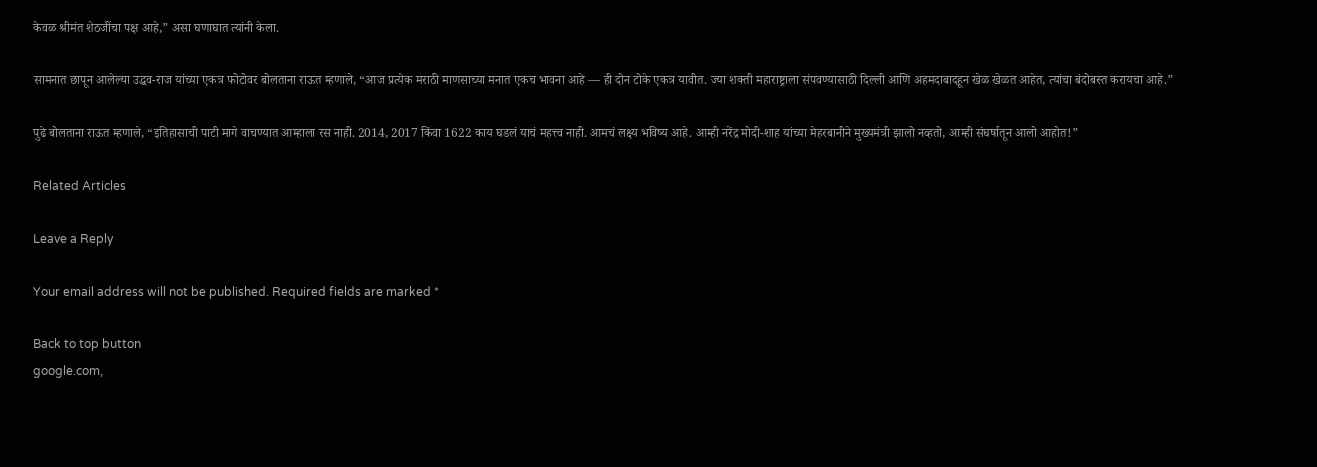केवळ श्रीमंत शेठजींचा पक्ष आहे,” असा घणाघात त्यांनी केला.

सामनात छापून आलेल्या उद्धव-राज यांच्या एकत्र फोटोवर बोलताना राऊत म्हणाले, “आज प्रत्येक मराठी माणसाच्या मनात एकच भावना आहे — ही दोन टोके एकत्र यावीत. ज्या शक्ती महाराष्ट्राला संपवण्यासाठी दिल्ली आणि अहमदाबादहून खेळ खेळत आहेत, त्यांचा बंदोबस्त करायचा आहे.”

पुढे बोलताना राऊत म्हणाले, “इतिहासाची पाटी मागे वाचण्यात आम्हाला रस नाही. 2014, 2017 किंवा 1622 काय घडलं याचं महत्त्व नाही. आमचं लक्ष्य भविष्य आहे. आम्ही नरेंद्र मोदी-शाह यांच्या मेहरबानीने मुख्यमंत्री झालो नव्हतो, आम्ही संघर्षातून आलो आहोत!”

Related Articles

Leave a Reply

Your email address will not be published. Required fields are marked *

Back to top button
google.com,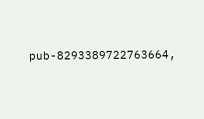pub-8293389722763664,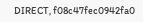DIRECT, f08c47fec0942fa0